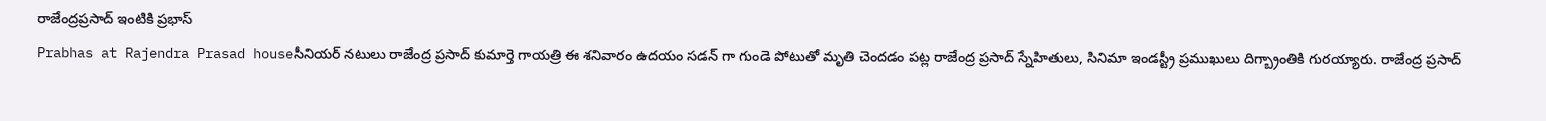రాజేంద్రప్రసాద్ ఇంటికి ప్రభాస్
Prabhas at Rajendra Prasad houseసీనియర్ నటులు రాజేంద్ర ప్రసాద్ కుమార్తె గాయత్రి ఈ శనివారం ఉదయం సడన్ గా గుండె పోటుతో మృతి చెందడం పట్ల రాజేంద్ర ప్రసాద్ స్నేహితులు, సినిమా ఇండస్ట్రీ ప్రముఖులు దిగ్బ్రాంతికి గురయ్యారు. రాజేంద్ర ప్రసాద్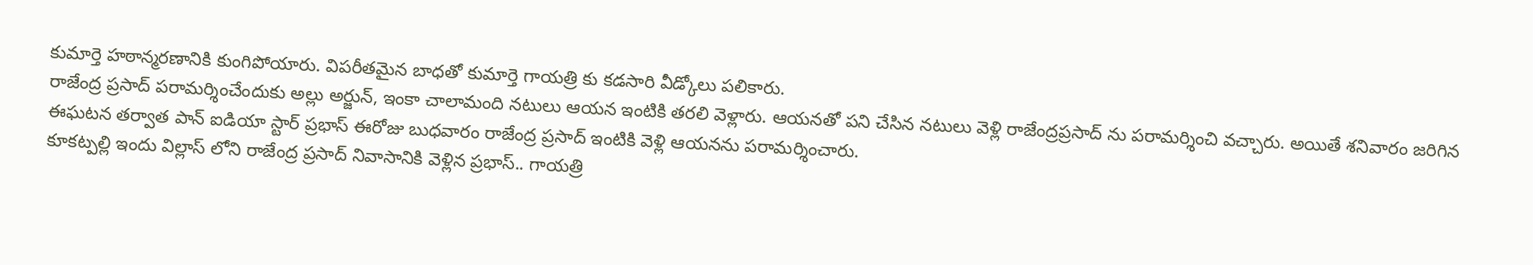కుమార్తె హఠాన్మరణానికి కుంగిపోయారు. విపరీతమైన బాధతో కుమార్తె గాయత్రి కు కడసారి వీడ్కోలు పలికారు.
రాజేంద్ర ప్రసాద్ పరామర్శించేందుకు అల్లు అర్జున్, ఇంకా చాలామంది నటులు ఆయన ఇంటికి తరలి వెళ్లారు. ఆయనతో పని చేసిన నటులు వెళ్లి రాజేంద్రప్రసాద్ ను పరామర్శించి వచ్చారు. అయితే శనివారం జరిగిన ఈఘటన తర్వాత పాన్ ఐడియా స్టార్ ప్రభాస్ ఈరోజు బుధవారం రాజేంద్ర ప్రసాద్ ఇంటికి వెళ్లి ఆయనను పరామర్శించారు.
కూకట్పల్లి ఇందు విల్లాస్ లోని రాజేంద్ర ప్రసాద్ నివాసానికి వెళ్లిన ప్రభాస్.. గాయత్రి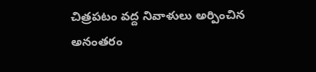చిత్రపటం వద్ద నివాళులు అర్పించిన అనంతరం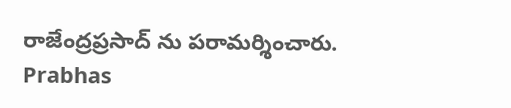రాజేంద్రప్రసాద్ ను పరామర్శించారు.
Prabhas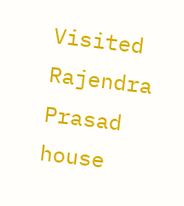Visited Rajendra Prasad house